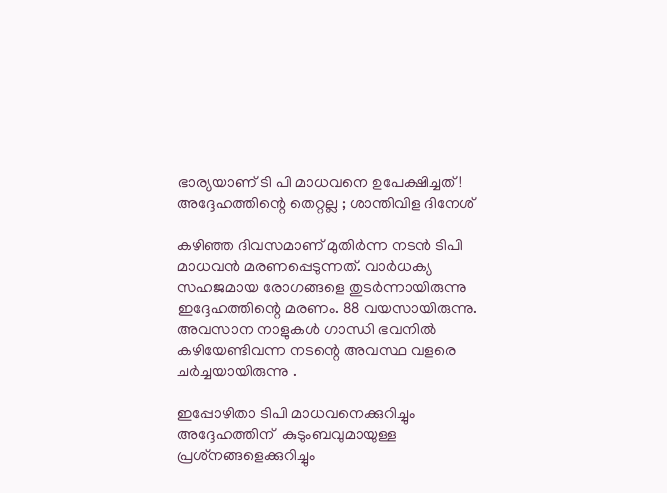ഭാര്യയാണ് ടി പി മാധവനെ ഉപേക്ഷിച്ചത്! അദ്ദേഹത്തിന്റെ തെറ്റല്ല ; ശാന്തിവിള ദിനേശ്

കഴിഞ്ഞ ദിവസമാണ് മുതിര്‍ന്ന നടന്‍ ടിപി മാധവന്‍ മരണപ്പെടുന്നത്. വാര്‍ധക്യ സഹജമായ രോഗങ്ങളെ തുടര്‍ന്നായിരുന്നു ഇദ്ദേഹത്തിന്റെ മരണം. 88 വയസായിരുന്നു. അവസാന നാളുകൾ ഗാന്ധി ഭവനിൽ കഴിയേണ്ടിവന്ന നടന്റെ അവസ്ഥ വളരെ ചർച്ചയായിരുന്നു .

ഇപ്പോഴിതാ ടിപി മാധവനെക്കുറിച്ചും അദ്ദേഹത്തിന്  കുടുംബവുമായുള്ള പ്രശ്‌നങ്ങളെക്കുറിച്ചും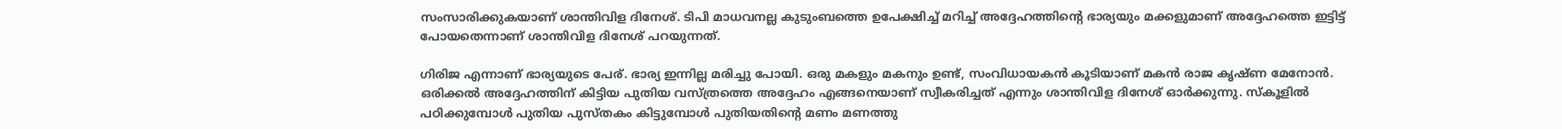സംസാരിക്കുകയാണ് ശാന്തിവിള ദിനേശ്. ടിപി മാധവനല്ല കുടുംബത്തെ ഉപേക്ഷിച്ച് മറിച്ച് അദ്ദേഹത്തിന്റെ ഭാര്യയും മക്കളുമാണ് അദ്ദേഹത്തെ ഇട്ടിട്ട് പോയതെന്നാണ് ശാന്തിവിള ദിനേശ് പറയുന്നത്.

ഗിരിജ എന്നാണ് ഭാര്യയുടെ പേര്. ഭാര്യ ഇന്നില്ല മരിച്ചു പോയി. ഒരു മകളും മകനും ഉണ്ട്, സംവിധായകൻ കൂടിയാണ് മകൻ രാജ കൃഷ്ണ മേനോൻ. ഒരിക്കൽ അദ്ദേഹത്തിന് കിട്ടിയ പുതിയ വസ്ത്രത്തെ അദ്ദേഹം എങ്ങനെയാണ് സ്വീകരിച്ചത് എന്നും ശാന്തിവിള ദിനേശ് ഓർക്കുന്നു. സ്‌കൂളില്‍ പഠിക്കുമ്പോള്‍ പുതിയ പുസ്തകം കിട്ടുമ്പോള്‍ പുതിയതിന്റെ മണം മണത്തു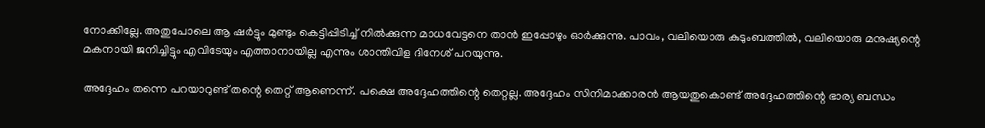നോക്കില്ലേ. അതുപോലെ ആ ഷർട്ടും മുണ്ടും കെട്ടിപ്പിടിച്ച് നില്‍ക്കുന്ന മാധവേട്ടനെ താന്‍ ഇപ്പോഴും ഓര്‍ക്കുന്നു. പാവം, വലിയൊരു കുടുംബത്തില്‍, വലിയൊരു മനുഷ്യന്റെ മകനായി ജനിച്ചിട്ടും എവിടേയും എത്താനായില്ല എന്നും ശാന്തിവിള ദിനേശ് പറയുന്നു.

അദ്ദേഹം തന്നെ പറയാറുണ്ട് തന്റെ തെറ്റ് ആണെന്ന്. പക്ഷെ അദ്ദേഹത്തിന്റെ തെറ്റല്ല. അദ്ദേഹം സിനിമാക്കാരന്‍ ആയതുകൊണ്ട് അദ്ദേഹത്തിന്റെ ഭാര്യ ബന്ധം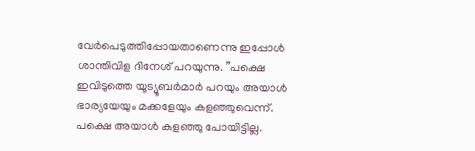വേര്‍പെടുത്തിപ്പോയതാണെന്നു ഇപ്പോൾ ശാന്തിവിള ദിനേശ് പറയുന്നു. ”പക്ഷെ ഇവിടുത്തെ യൂട്യൂബര്‍മാര്‍ പറയും അയാള്‍ ഭാര്യയേയും മക്കളേയും കളഞ്ഞുവെന്ന്. പക്ഷെ അയാള്‍ കളഞ്ഞു പോയിട്ടില്ല.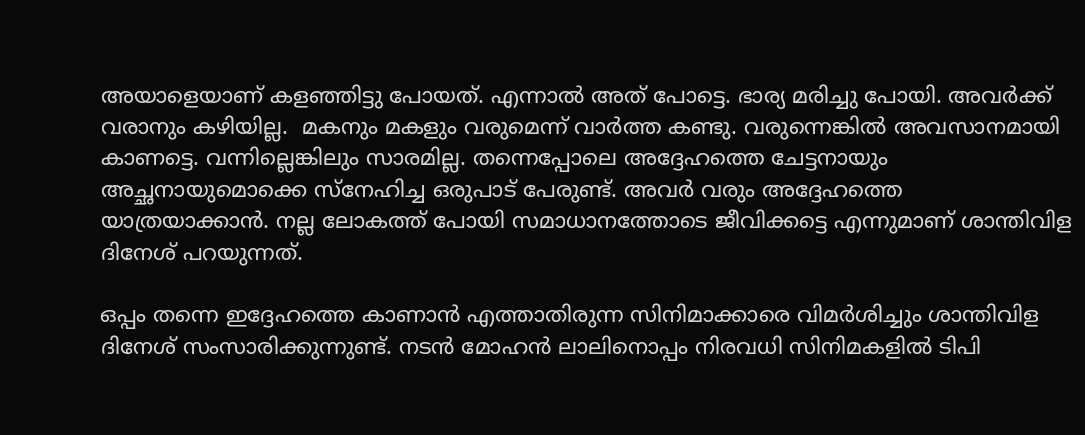അയാളെയാണ് കളഞ്ഞിട്ടു പോയത്. എന്നാൽ അത് പോട്ടെ. ഭാര്യ മരിച്ചു പോയി. അവർക്ക് വരാനും കഴിയില്ല.  മകനും മകളും വരുമെന്ന് വാര്‍ത്ത കണ്ടു. വരുന്നെങ്കില്‍ അവസാനമായി കാണട്ടെ. വന്നില്ലെങ്കിലും സാരമില്ല. തന്നെപ്പോലെ അദ്ദേഹത്തെ ചേട്ടനായും അച്ഛനായുമൊക്കെ സ്‌നേഹിച്ച ഒരുപാട് പേരുണ്ട്. അവര്‍ വരും അദ്ദേഹത്തെ യാത്രയാക്കാന്‍. നല്ല ലോകത്ത് പോയി സമാധാനത്തോടെ ജീവിക്കട്ടെ എന്നുമാണ് ശാന്തിവിള ദിനേശ് പറയുന്നത്.

ഒപ്പം തന്നെ ഇദ്ദേഹത്തെ കാണാൻ എത്താതിരുന്ന സിനിമാക്കാരെ വിമർശിച്ചും ശാന്തിവിള ദിനേശ് സംസാരിക്കുന്നുണ്ട്. നടൻ മോഹൻ ലാലിനൊപ്പം നിരവധി സിനിമകളിൽ ടിപി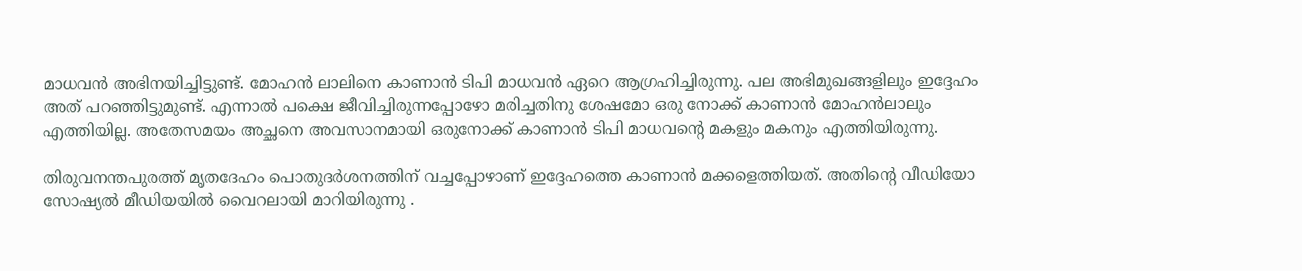മാധവൻ അഭിനയിച്ചിട്ടുണ്ട്. മോഹൻ ലാലിനെ കാണാൻ ടിപി മാധവൻ ഏറെ ആഗ്രഹിച്ചിരുന്നു. പല അഭിമുഖങ്ങളിലും ഇദ്ദേഹം അത് പറഞ്ഞിട്ടുമുണ്ട്. എന്നാൽ പക്ഷെ ജീവിച്ചിരുന്നപ്പോഴോ മരിച്ചതിനു ശേഷമോ ഒരു നോക്ക് കാണാൻ മോഹൻലാലും എത്തിയില്ല. അതേസമയം അച്ഛനെ അവസാനമായി ഒരുനോക്ക് കാണാന്‍ ടിപി മാധവന്റെ മകളും മകനും എത്തിയിരുന്നു.

തിരുവനന്തപുരത്ത് മൃതദേഹം പൊതുദര്‍ശനത്തിന് വച്ചപ്പോഴാണ് ഇദ്ദേഹത്തെ കാണാന്‍ മക്കളെത്തിയത്. അതിന്റെ വീഡിയോ സോഷ്യല്‍ മീഡിയയില്‍ വൈറലായി മാറിയിരുന്നു .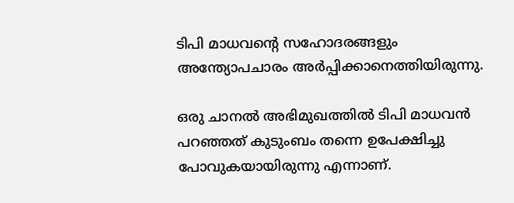ടിപി മാധവന്റെ സഹോദരങ്ങളും അന്ത്യോപചാരം അര്‍പ്പിക്കാനെത്തിയിരുന്നു.

ഒരു ചാനല്‍ അഭിമുഖത്തില്‍ ടിപി മാധവന്‍ പറഞ്ഞത് കുടുംബം തന്നെ ഉപേക്ഷിച്ചു പോവുകയായിരുന്നു എന്നാണ്.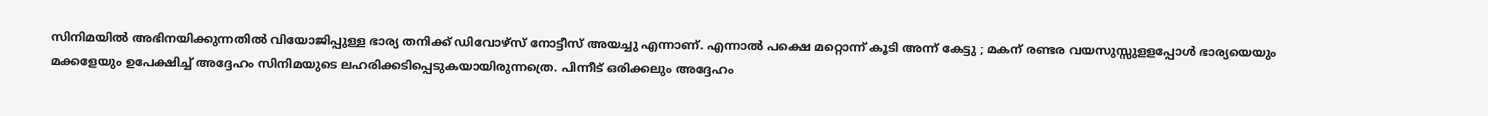സിനിമയില്‍ അഭിനയിക്കുന്നതില്‍ വിയോജിപ്പുള്ള ഭാര്യ തനിക്ക് ഡിവോഴ്‌സ് നോട്ടീസ് അയച്ചു എന്നാണ്. എന്നാൽ പക്ഷെ മറ്റൊന്ന് കൂടി അന്ന് കേട്ടു ; മകന് രണ്ടര വയസുസ്സുളളപ്പോള്‍ ഭാര്യയെയും മക്കളേയും ഉപേക്ഷിച്ച് അദ്ദേഹം സിനിമയുടെ ലഹരിക്കടിപ്പെടുകയായിരുന്നത്രെ. പിന്നീട് ഒരിക്കലും അദ്ദേഹം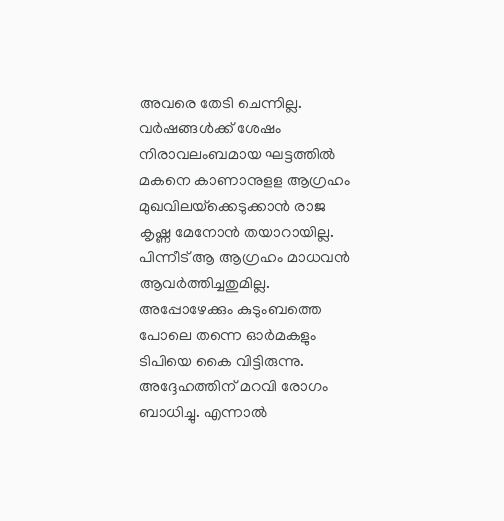അവരെ തേടി ചെന്നില്ല. വര്‍ഷങ്ങള്‍ക്ക് ശേഷം നിരാവലംബമായ ഘട്ടത്തില്‍ മകനെ കാണാനുളള ആഗ്രഹം മുഖവിലയ്‌ക്കെടുക്കാന്‍ രാജ കൃഷ്ണ മേനോൻ തയാറായില്ല. പിന്നീട് ആ ആഗ്രഹം മാധവന്‍ ആവര്‍ത്തിച്ചതുമില്ല. അപ്പോഴേക്കും കുടുംബത്തെ പോലെ തന്നെ ഓര്‍മകളും ടിപിയെ കൈ വിട്ടിരുന്നു. അദ്ദേഹത്തിന് മറവി രോഗം ബാധിച്ചു. എന്നാൽ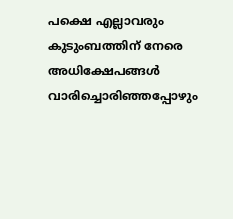പക്ഷെ എല്ലാവരും കുടുംബത്തിന് നേരെ അധിക്ഷേപങ്ങള്‍ വാരിച്ചൊരിഞ്ഞപ്പോഴും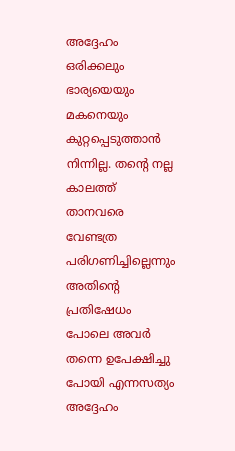അദ്ദേഹം ഒരിക്കലും ഭാര്യയെയും മകനെയും കുറ്റപ്പെടുത്താൻ നിന്നില്ല. തന്റെ നല്ല കാലത്ത് താനവരെ വേണ്ടത്ര പരിഗണിച്ചില്ലെന്നും അതിന്റെ പ്രതിഷേധം പോലെ അവര്‍ തന്നെ ഉപേക്ഷിച്ചു പോയി എന്നസത്യം അദ്ദേഹം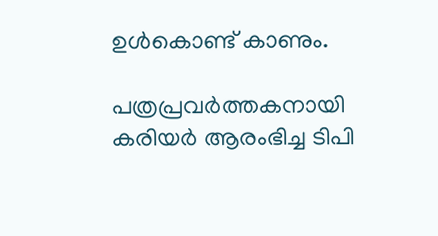ഉൾകൊണ്ട് കാണും.

പത്രപ്രവർത്തകനായി കരിയർ ആരംഭിച്ച ടിപി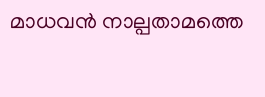മാധവൻ നാല്പതാമത്തെ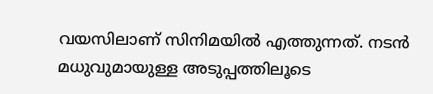വയസിലാണ് സിനിമയിൽ എത്തുന്നത്. നടൻ മധുവുമായുള്ള അടുപ്പത്തിലൂടെ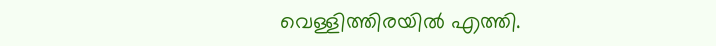വെള്ളിത്തിരയിൽ എത്തി.